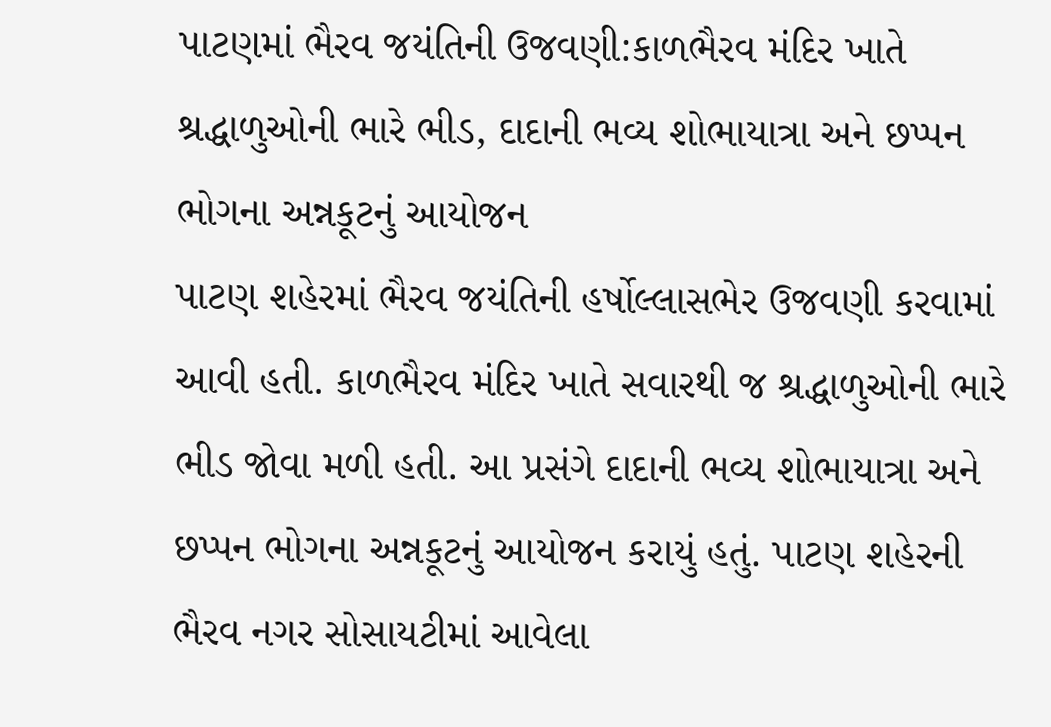પાટણમાં ભૈરવ જયંતિની ઉજવણી:કાળભૈરવ મંદિર ખાતે શ્રદ્ધાળુઓની ભારે ભીડ, દાદાની ભવ્ય શોભાયાત્રા અને છપ્પન ભોગના અન્નકૂટનું આયોજન
પાટણ શહેરમાં ભૈરવ જયંતિની હર્ષોલ્લાસભેર ઉજવણી કરવામાં આવી હતી. કાળભૈરવ મંદિર ખાતે સવારથી જ શ્રદ્ધાળુઓની ભારે ભીડ જોવા મળી હતી. આ પ્રસંગે દાદાની ભવ્ય શોભાયાત્રા અને છપ્પન ભોગના અન્નકૂટનું આયોજન કરાયું હતું. પાટણ શહેરની ભૈરવ નગર સોસાયટીમાં આવેલા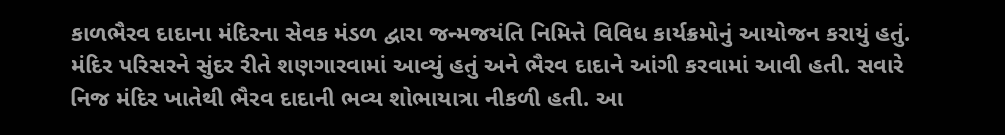કાળભૈરવ દાદાના મંદિરના સેવક મંડળ દ્વારા જન્મજયંતિ નિમિત્તે વિવિધ કાર્યક્રમોનું આયોજન કરાયું હતું. મંદિર પરિસરને સુંદર રીતે શણગારવામાં આવ્યું હતું અને ભૈરવ દાદાને આંગી કરવામાં આવી હતી. સવારે નિજ મંદિર ખાતેથી ભૈરવ દાદાની ભવ્ય શોભાયાત્રા નીકળી હતી. આ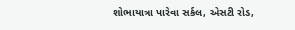શોભાયાત્રા પારેવા સર્કલ, એસટી રોડ,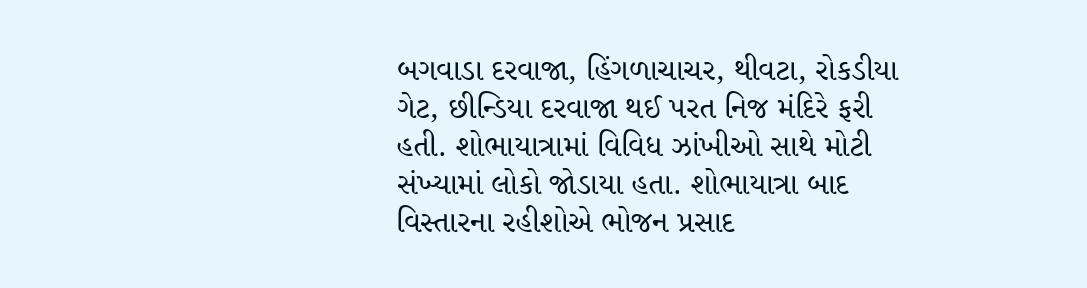બગવાડા દરવાજા, હિંગળાચાચર, થીવટા, રોકડીયા ગેટ, છીન્ડિયા દરવાજા થઈ પરત નિજ મંદિરે ફરી હતી. શોભાયાત્રામાં વિવિધ ઝાંખીઓ સાથે મોટી સંખ્યામાં લોકો જોડાયા હતા. શોભાયાત્રા બાદ વિસ્તારના રહીશોએ ભોજન પ્રસાદ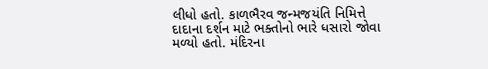લીધો હતો. કાળભૈરવ જન્મજયંતિ નિમિત્તે દાદાના દર્શન માટે ભક્તોનો ભારે ધસારો જોવા મળ્યો હતો. મંદિરના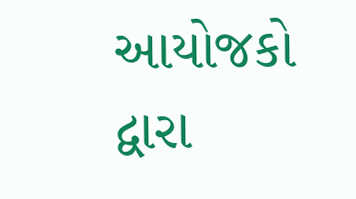આયોજકો દ્વારા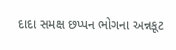દાદા સમક્ષ છપ્પન ભોગના અન્નકૂટ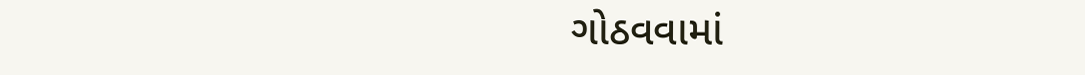ગોઠવવામાં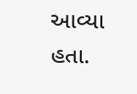આવ્યા હતા.